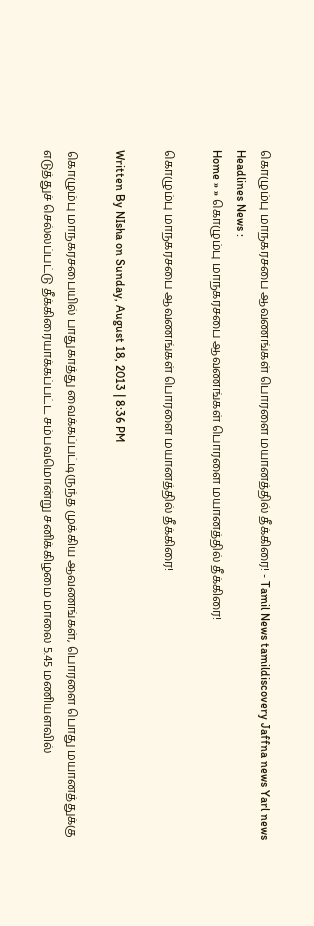கொழும்பு மாநகரசபை ஆவணங்கள் பொரளை மயானத்தில் தீக்கிரை! - Tamil News tamildiscovery Jaffna news Yarl news
Headlines News :
Home » » கொழும்பு மாநகரசபை ஆவணங்கள் பொரளை மயானத்தில் தீக்கிரை!

கொழும்பு மாநகரசபை ஆவணங்கள் பொரளை மயானத்தில் தீக்கிரை!

Written By NIsha on Sunday, August 18, 2013 | 8:36 PM

கொழும்பு மாநகரசபையில் பாதுகாத்து வைக்கப்பட்டிருந்த முக்கிய ஆவணங்கள், பொரளை பொது மயானத்துக்கு எடுத்துச் செல்லப்பட்டு தீக்கிரையாக்கப்பட்ட சம்பவமொன்று சனிக்கிழமை மாலை 5.45 மணியளவில்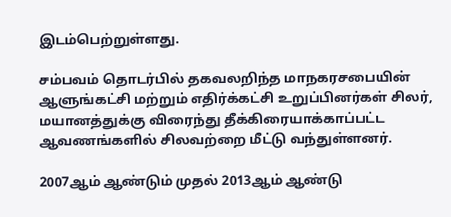இடம்பெற்றுள்ளது.

சம்பவம் தொடர்பில் தகவலறிந்த மாநகரசபையின் ஆளுங்கட்சி மற்றும் எதிர்க்கட்சி உறுப்பினர்கள் சிலர், மயானத்துக்கு விரைந்து தீக்கிரையாக்காப்பட்ட ஆவணங்களில் சிலவற்றை மீட்டு வந்துள்ளனர்.

2007ஆம் ஆண்டும் முதல் 2013ஆம் ஆண்டு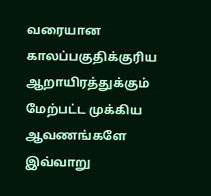வரையான காலப்பகுதிக்குரிய ஆறாயிரத்துக்கும் மேற்பட்ட முக்கிய ஆவணங்களே இவ்வாறு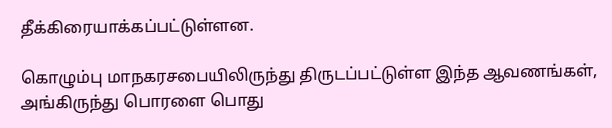தீக்கிரையாக்கப்பட்டுள்ளன.

கொழும்பு மாநகரசபையிலிருந்து திருடப்பட்டுள்ள இந்த ஆவணங்கள், அங்கிருந்து பொரளை பொது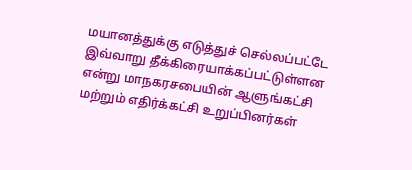மயானத்துக்கு எடுத்துச் செல்லப்பட்டே இவ்வாறு தீக்கிரையாக்கப்பட்டுள்ளன என்று மாநகரசபையின் ஆளுங்கட்சி மற்றும் எதிர்க்கட்சி உறுப்பினர்கள்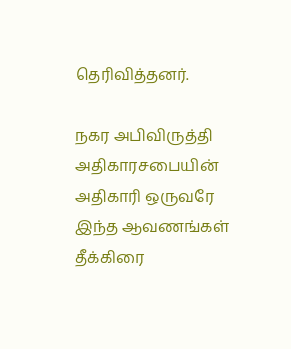தெரிவித்தனர்.

நகர அபிவிருத்தி அதிகாரசபையின் அதிகாரி ஒருவரே இந்த ஆவணங்கள் தீக்கிரை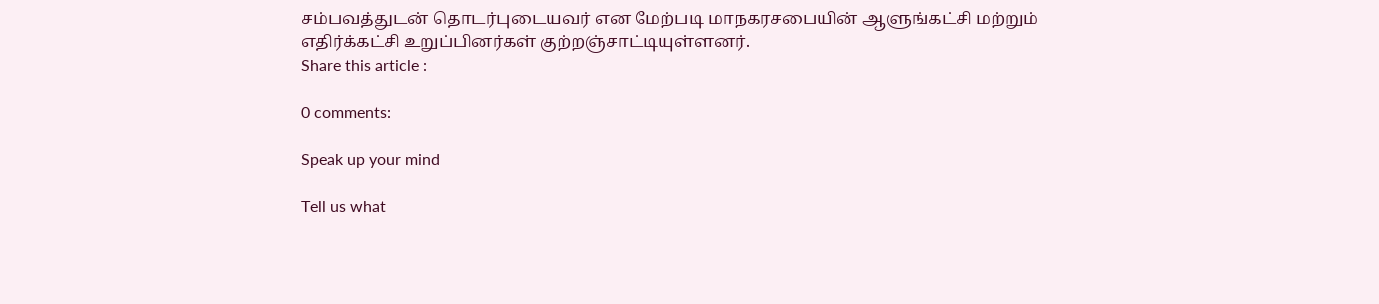சம்பவத்துடன் தொடர்புடையவர் என மேற்படி மாநகரசபையின் ஆளுங்கட்சி மற்றும் எதிர்க்கட்சி உறுப்பினர்கள் குற்றஞ்சாட்டியுள்ளனர்.
Share this article :

0 comments:

Speak up your mind

Tell us what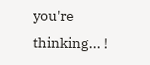you're thinking... !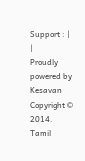Support : | |
Proudly powered by Kesavan
Copyright © 2014. Tamil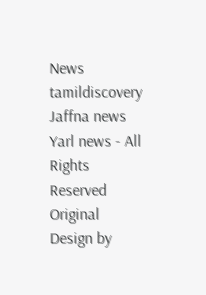News tamildiscovery Jaffna news Yarl news - All Rights Reserved
Original Design by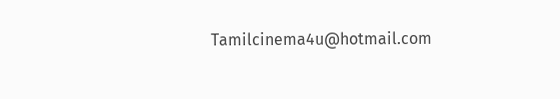Tamilcinema4u@hotmail.com